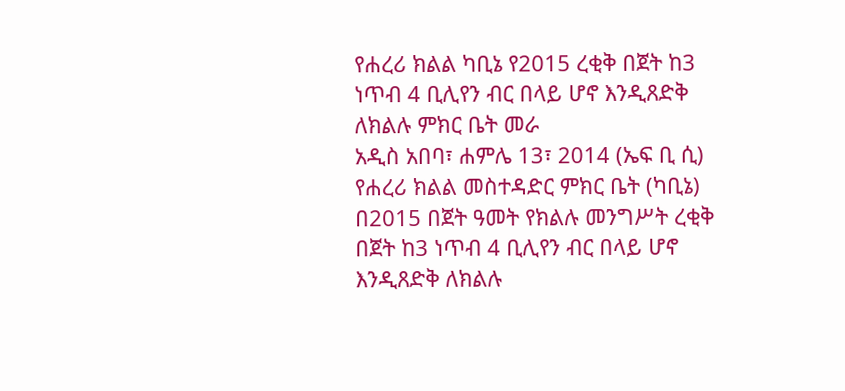የሐረሪ ክልል ካቢኔ የ2015 ረቂቅ በጀት ከ3 ነጥብ 4 ቢሊየን ብር በላይ ሆኖ እንዲጸድቅ ለክልሉ ምክር ቤት መራ
አዲስ አበባ፣ ሐምሌ 13፣ 2014 (ኤፍ ቢ ሲ) የሐረሪ ክልል መስተዳድር ምክር ቤት (ካቢኔ) በ2015 በጀት ዓመት የክልሉ መንግሥት ረቂቅ በጀት ከ3 ነጥብ 4 ቢሊየን ብር በላይ ሆኖ እንዲጸድቅ ለክልሉ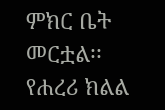ምክር ቤት መርቷል፡፡
የሐረሪ ክልል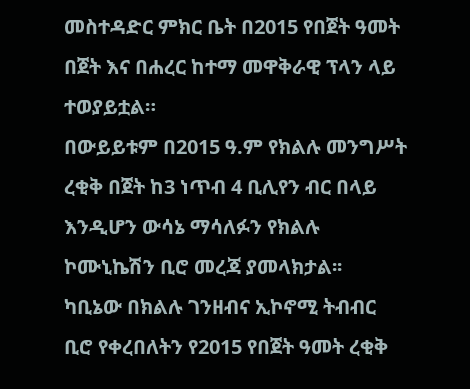መስተዳድር ምክር ቤት በ2015 የበጀት ዓመት በጀት እና በሐረር ከተማ መዋቅራዊ ፕላን ላይ ተወያይቷል።
በውይይቱም በ2015 ዓ.ም የክልሉ መንግሥት ረቂቅ በጀት ከ3 ነጥብ 4 ቢሊየን ብር በላይ እንዲሆን ውሳኔ ማሳለፉን የክልሉ ኮሙኒኬሽን ቢሮ መረጃ ያመላክታል፡፡
ካቢኔው በክልሉ ገንዘብና ኢኮኖሚ ትብብር ቢሮ የቀረበለትን የ2015 የበጀት ዓመት ረቂቅ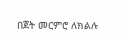በጀት መርምሮ ለክልሉ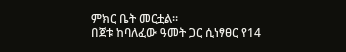ምክር ቤት መርቷል።
በጀቱ ከባለፈው ዓመት ጋር ሲነፃፀር የ14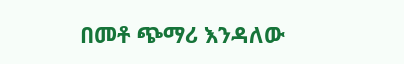በመቶ ጭማሪ እንዳለው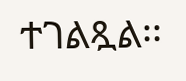ተገልጿል፡፡